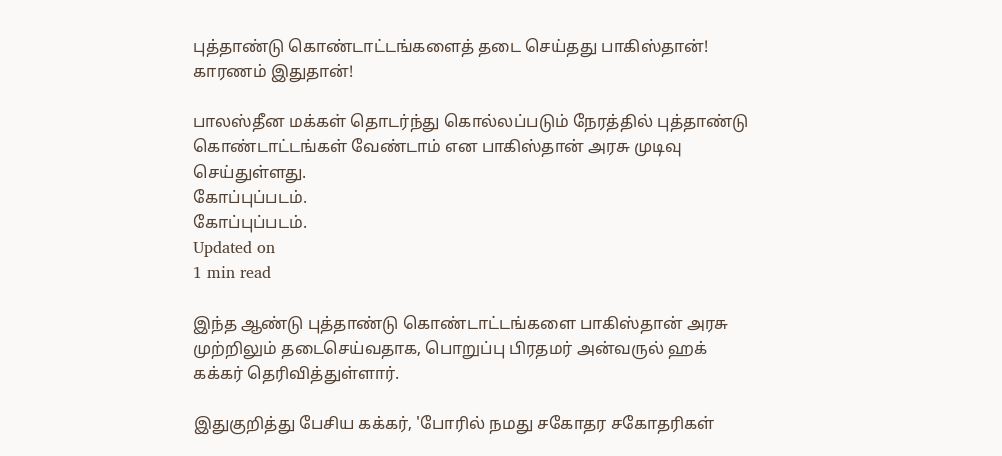புத்தாண்டு கொண்டாட்டங்களைத் தடை செய்தது பாகிஸ்தான்! காரணம் இதுதான்!

பாலஸ்தீன மக்கள் தொடர்ந்து கொல்லப்படும் நேரத்தில் புத்தாண்டு கொண்டாட்டங்கள் வேண்டாம் என பாகிஸ்தான் அரசு முடிவு செய்துள்ளது.
கோப்புப்படம்.
கோப்புப்படம்.
Updated on
1 min read

இந்த ஆண்டு புத்தாண்டு கொண்டாட்டங்களை பாகிஸ்தான் அரசு முற்றிலும் தடைசெய்வதாக, பொறுப்பு பிரதமர் அன்வருல் ஹக் கக்கர் தெரிவித்துள்ளார்.

இதுகுறித்து பேசிய கக்கர், 'போரில் நமது சகோதர சகோதரிகள்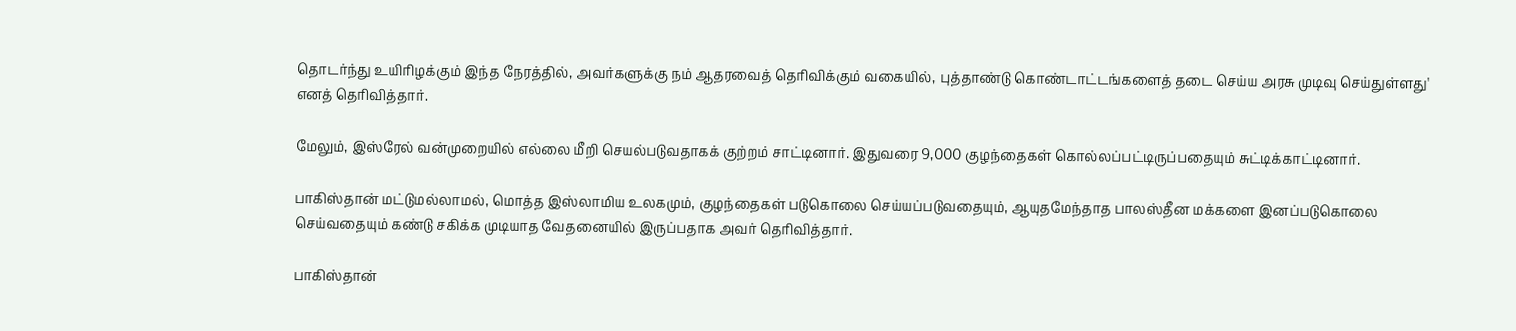தொடர்ந்து உயிரிழக்கும் இந்த நேரத்தில், அவர்களுக்கு நம் ஆதரவைத் தெரிவிக்கும் வகையில், புத்தாண்டு கொண்டாட்டங்களைத் தடை செய்ய அரசு முடிவு செய்துள்ளது' எனத் தெரிவித்தார்.

மேலும், இஸ்ரேல் வன்முறையில் எல்லை மீறி செயல்படுவதாகக் குற்றம் சாட்டினார். இதுவரை 9,000 குழந்தைகள் கொல்லப்பட்டிருப்பதையும் சுட்டிக்காட்டினார்.

பாகிஸ்தான் மட்டுமல்லாமல், மொத்த இஸ்லாமிய உலகமும், குழந்தைகள் படுகொலை செய்யப்படுவதையும், ஆயுதமேந்தாத பாலஸ்தீன மக்களை இனப்படுகொலை செய்வதையும் கண்டு சகிக்க முடியாத வேதனையில் இருப்பதாக அவர் தெரிவித்தார்.

பாகிஸ்தான்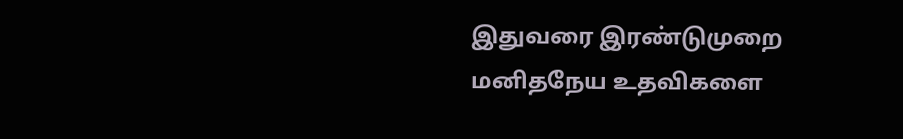இதுவரை இரண்டுமுறை மனிதநேய உதவிகளை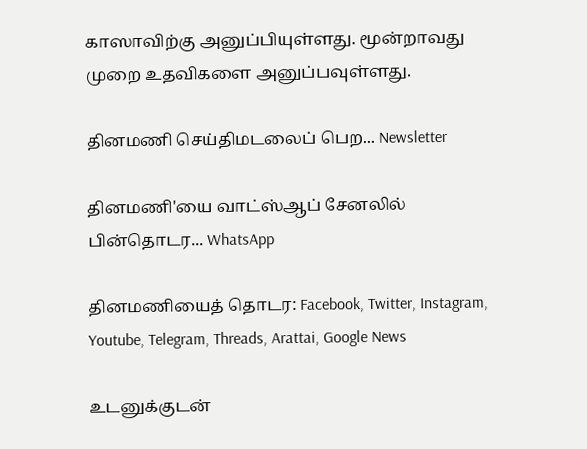காஸாவிற்கு அனுப்பியுள்ளது. மூன்றாவது முறை உதவிகளை அனுப்பவுள்ளது.

தினமணி செய்திமடலைப் பெற... Newsletter

தினமணி'யை வாட்ஸ்ஆப் சேனலில் பின்தொடர... WhatsApp

தினமணியைத் தொடர: Facebook, Twitter, Instagram, Youtube, Telegram, Threads, Arattai, Google News

உடனுக்குடன்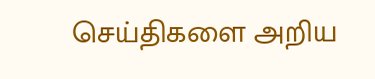செய்திகளை அறிய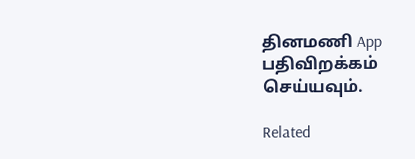தினமணி App பதிவிறக்கம் செய்யவும்.

Related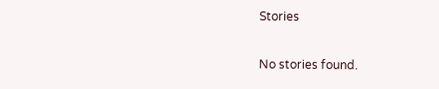Stories

No stories found.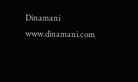Dinamani
www.dinamani.com